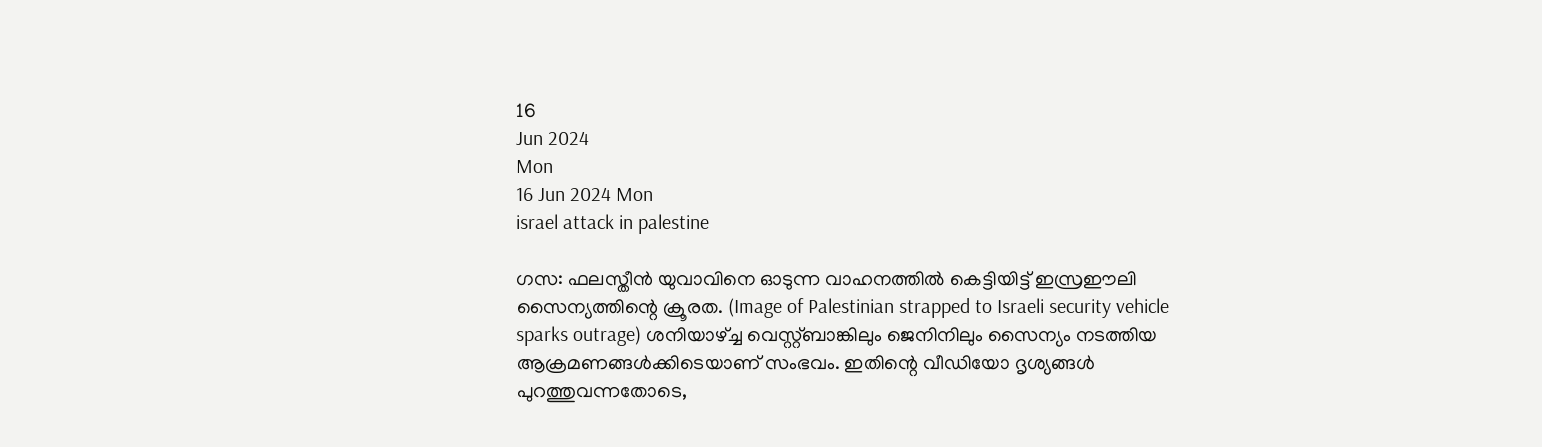16
Jun 2024
Mon
16 Jun 2024 Mon
israel attack in palestine

ഗസ: ഫലസ്തീന്‍ യുവാവിനെ ഓടുന്ന വാഹനത്തില്‍ കെട്ടിയിട്ട് ഇസ്രഈലി സൈന്യത്തിന്റെ ക്രൂരത. (Image of Palestinian strapped to Israeli security vehicle sparks outrage) ശനിയാഴ്ച്ച വെസ്റ്റ്ബാങ്കിലും ജെനിനിലും സൈന്യം നടത്തിയ ആക്രമണങ്ങള്‍ക്കിടെയാണ് സംഭവം. ഇതിന്റെ വീഡിയോ ദൃശ്യങ്ങള്‍ പുറത്തുവന്നതോടെ,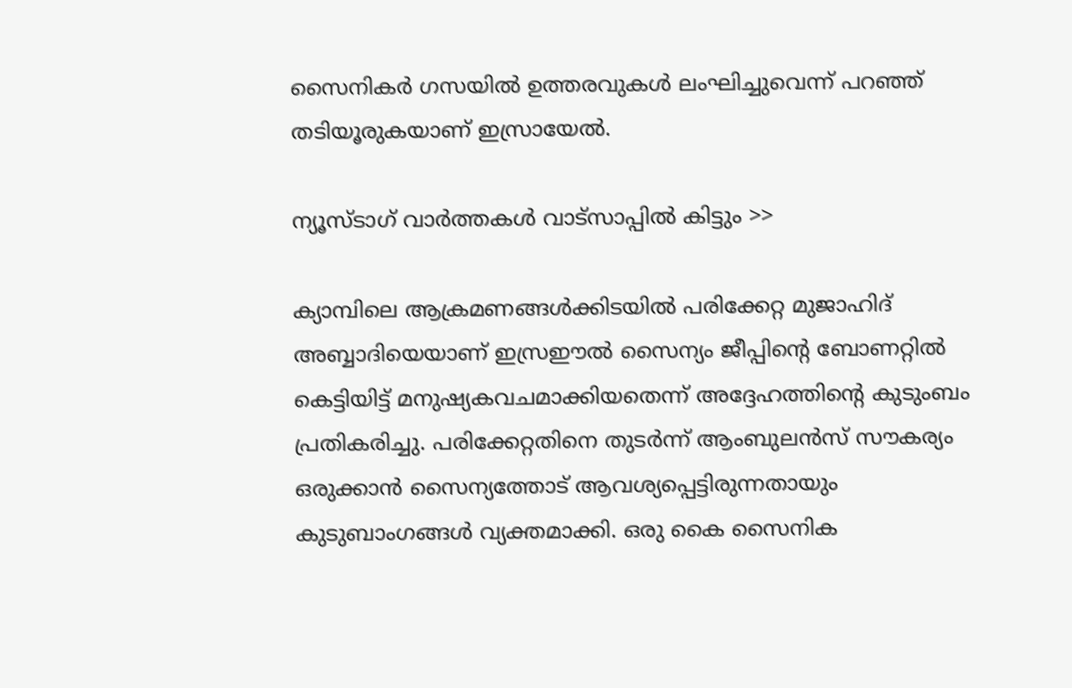സൈനികര്‍ ഗസയില്‍ ഉത്തരവുകള്‍ ലംഘിച്ചുവെന്ന് പറഞ്ഞ് തടിയൂരുകയാണ് ഇസ്രായേല്‍.

ന്യൂസ്ടാഗ് വാര്‍ത്തകള്‍ വാട്‌സാപ്പില്‍ കിട്ടും >>

ക്യാമ്പിലെ ആക്രമണങ്ങള്‍ക്കിടയില്‍ പരിക്കേറ്റ മുജാഹിദ് അബ്ബാദിയെയാണ് ഇസ്രഈല്‍ സൈന്യം ജീപ്പിന്റെ ബോണറ്റില്‍ കെട്ടിയിട്ട് മനുഷ്യകവചമാക്കിയതെന്ന് അദ്ദേഹത്തിന്റെ കുടുംബം പ്രതികരിച്ചു. പരിക്കേറ്റതിനെ തുടര്‍ന്ന് ആംബുലന്‍സ് സൗകര്യം ഒരുക്കാന്‍ സൈന്യത്തോട് ആവശ്യപ്പെട്ടിരുന്നതായും കുടുബാംഗങ്ങള്‍ വ്യക്തമാക്കി. ഒരു കൈ സൈനിക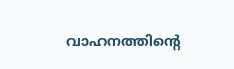വാഹനത്തിന്റെ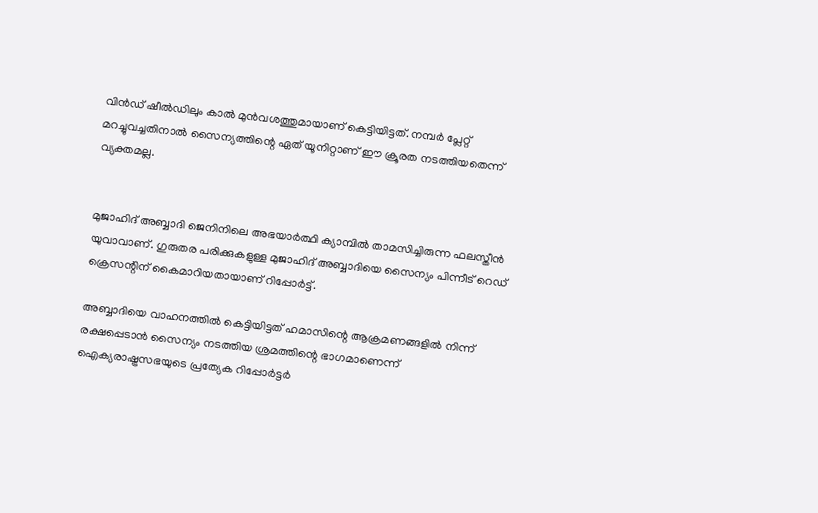വിന്‍ഡ് ഷീല്‍ഡിലും കാല്‍ മുന്‍വശത്തുമായാണ് കെട്ടിയിട്ടത്. നമ്പര്‍ പ്ലേറ്റ് മറച്ചുവച്ചതിനാല്‍ സൈന്യത്തിന്റെ ഏത് യൂനിറ്റാണ് ഈ ക്രൂരത നടത്തിയതെന്ന് വ്യക്തമല്ല.


മുജാഹിദ് അബ്ബാദി ജെനിനിലെ അഭയാര്‍ത്ഥി ക്യാമ്പില്‍ താമസിച്ചിരുന്ന ഫലസ്തീന്‍ യുവാവാണ്. ഗുരുതര പരിക്കുകളുള്ള മുജാഹിദ് അബ്ബാദിയെ സൈന്യം പിന്നീട് റെഡ് ക്രെസന്റിന് കൈമാറിയതായാണ് റിപ്പോര്‍ട്ട്.

അബ്ബാദിയെ വാഹനത്തില്‍ കെട്ടിയിട്ടത് ഹമാസിന്റെ ആക്രമണങ്ങളില്‍ നിന്ന് രക്ഷപ്പെടാന്‍ സൈന്യം നടത്തിയ ശ്രമത്തിന്റെ ഭാഗമാണെന്ന് ഐക്യരാഷ്ട്രസഭയുടെ പ്രത്യേക റിപ്പോര്‍ട്ടര്‍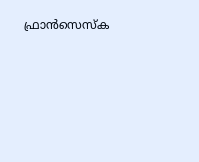ഫ്രാന്‍സെസ്‌ക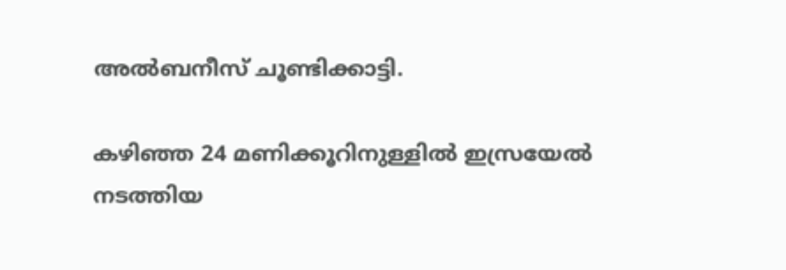അല്‍ബനീസ് ചൂണ്ടിക്കാട്ടി.

കഴിഞ്ഞ 24 മണിക്കൂറിനുള്ളില്‍ ഇസ്രയേല്‍ നടത്തിയ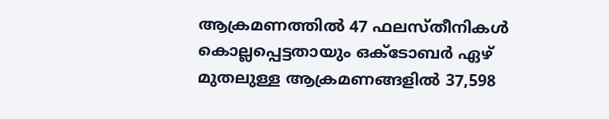ആക്രമണത്തില്‍ 47 ഫലസ്തീനികള്‍ കൊല്ലപ്പെട്ടതായും ഒക്ടോബര്‍ ഏഴ് മുതലുള്ള ആക്രമണങ്ങളില്‍ 37,598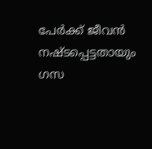പേര്‍ക്ക് ജീവന്‍ നഷ്ടപ്പെട്ടതായും ഗസ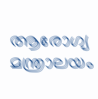ആരോഗ്യ മന്ത്രാലയം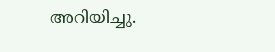അറിയിച്ചു.